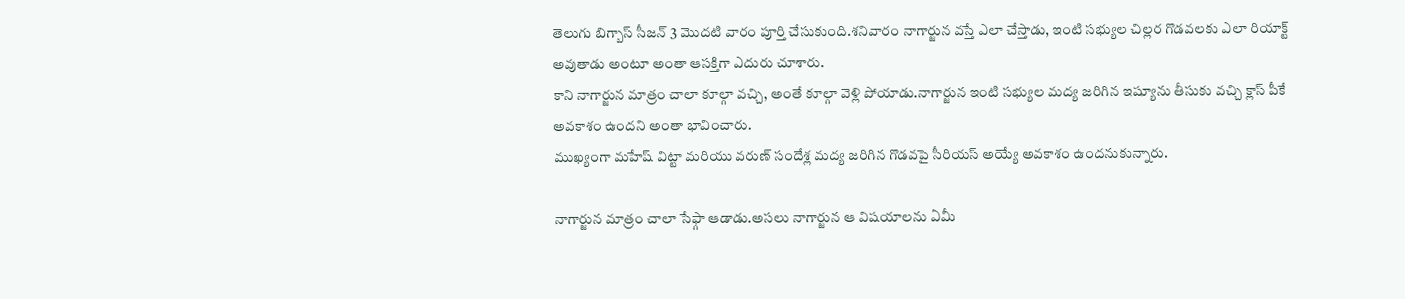తెలుగు బిగ్బాస్ సీజన్ 3 మొదటి వారం పూర్తి చేసుకుంది.శనివారం నాగార్జున వస్తే ఎలా చేస్తాడు, ఇంటి సభ్యుల చిల్లర గొడవలకు ఎలా రియాక్ట్ అవుతాడు అంటూ అంతా ఆసక్తిగా ఎదురు చూశారు.
కాని నాగార్జున మాత్రం చాలా కూల్గా వచ్చి, అంతే కూల్గా వెళ్లి పోయాడు.నాగార్జున ఇంటి సభ్యుల మద్య జరిగిన ఇష్యూను తీసుకు వచ్చి క్లాస్ పీకే అవకాశం ఉందని అంతా భావించారు.
ముఖ్యంగా మహేష్ విట్టా మరియు వరుణ్ సందేశ్ల మద్య జరిగిన గొడవపై సీరియస్ అయ్యే అవకాశం ఉందనుకున్నారు.

నాగార్జున మాత్రం చాలా సేఫ్గా ఆడాడు.అసలు నాగార్జున ఆ విషయాలను ఏమీ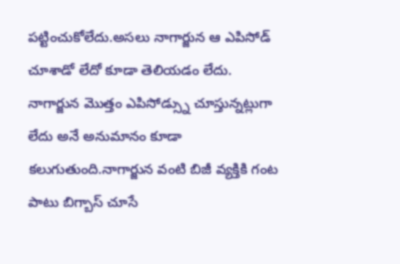పట్టించుకోలేదు.అసలు నాగార్జున ఆ ఎపిసోడ్ చూశాడో లేదో కూడా తెలియడం లేదు.
నాగార్జున మొత్తం ఎపిసోడ్స్ను చూస్తున్నట్లుగా లేదు అనే అనుమానం కూడా కలుగుతుంది.నాగార్జున వంటి బిజీ వ్యక్తికి గంట పాటు బిగ్బాస్ చూసే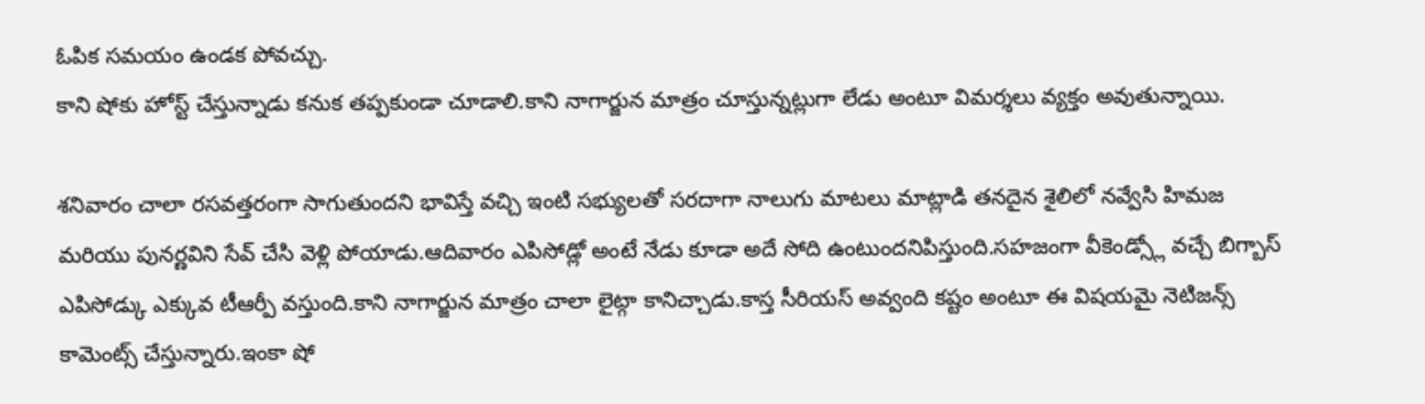ఓపిక సమయం ఉండక పోవచ్చు.
కాని షోకు హోస్ట్ చేస్తున్నాడు కనుక తప్పకుండా చూడాలి.కాని నాగార్జున మాత్రం చూస్తున్నట్లుగా లేడు అంటూ విమర్శలు వ్యక్తం అవుతున్నాయి.

శనివారం చాలా రసవత్తరంగా సాగుతుందని భావిస్తే వచ్చి ఇంటి సభ్యులతో సరదాగా నాలుగు మాటలు మాట్లాడి తనదైన శైలిలో నవ్వేసి హిమజ మరియు పునర్ణవిని సేవ్ చేసి వెళ్లి పోయాడు.ఆదివారం ఎపిసోడ్లో అంటే నేడు కూడా అదే సోది ఉంటుందనిపిస్తుంది.సహజంగా వీకెండ్స్లో వచ్చే బిగ్బాస్ ఎపిసోడ్కు ఎక్కువ టీఆర్పీ వస్తుంది.కాని నాగార్జున మాత్రం చాలా లైట్గా కానిచ్చాడు.కాస్త సీరియస్ అవ్వంది కష్టం అంటూ ఈ విషయమై నెటిజన్స్ కామెంట్స్ చేస్తున్నారు.ఇంకా షో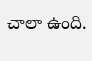చాలా ఉంది.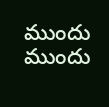ముందు ముందు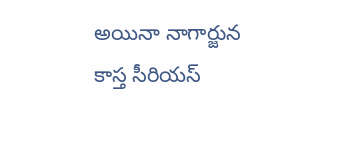అయినా నాగార్జున కాస్త సీరియస్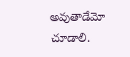అవుతాడేమో చూడాలి.